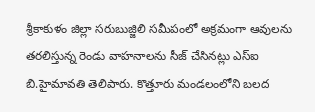శ్రీకాకుళం జిల్లా సరుబుజ్జిలి సమీపంలో అక్రమంగా ఆవులను తరలిస్తున్న రెండు వాహనాలను సీజ్ చేసినట్లు ఎస్ఐ బి.హైమావతి తెలిపారు. కొత్తూరు మండలంలోని బలద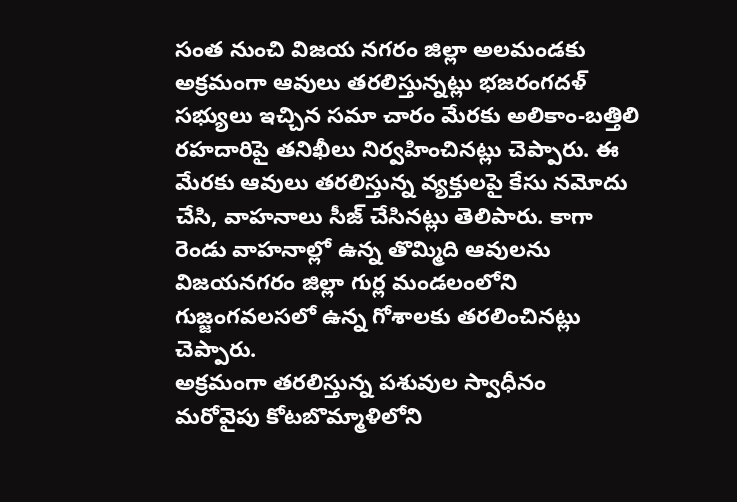సంత నుంచి విజయ నగరం జిల్లా అలమండకు అక్రమంగా ఆవులు తరలిస్తున్నట్లు భజరంగదళ్ సభ్యులు ఇచ్చిన సమా చారం మేరకు అలికాం-బత్తిలి రహదారిపై తనిఖీలు నిర్వహించినట్లు చెప్పారు. ఈ మేరకు ఆవులు తరలిస్తున్న వ్యక్తులపై కేసు నమోదు చేసి, వాహనాలు సీజ్ చేసినట్లు తెలిపారు. కాగా రెండు వాహనాల్లో ఉన్న తొమ్మిది ఆవులను విజయనగరం జిల్లా గుర్ల మండలంలోని గుజ్జంగవలసలో ఉన్న గోశాలకు తరలించినట్లు చెప్పారు.
అక్రమంగా తరలిస్తున్న పశువుల స్వాధీనం
మరోవైపు కోటబొమ్మాళిలోని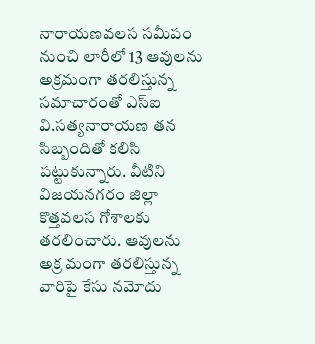నారాయణవలస సమీపం నుంచి లారీలో 13 ఆవులను అక్రమంగా తరలిస్తున్న సమాచారంతో ఎస్ఐ వి.సత్యనారాయణ తన సిబ్బందితో కలిసి పట్టుకున్నారు. వీటిని విజయనగరం జిల్లా కొత్తవలస గోశాలకు తరలించారు. ఆవులను అక్ర మంగా తరలిస్తున్న వారిపై కేసు నమోదు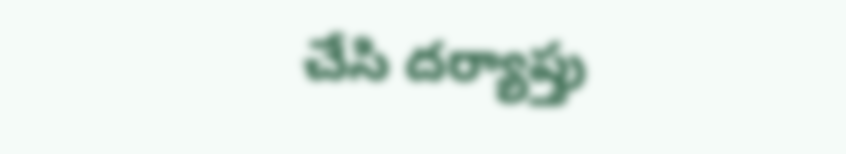చేసి దర్యాప్తు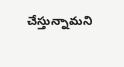చేస్తున్నామని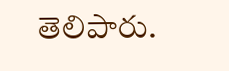తెలిపారు.